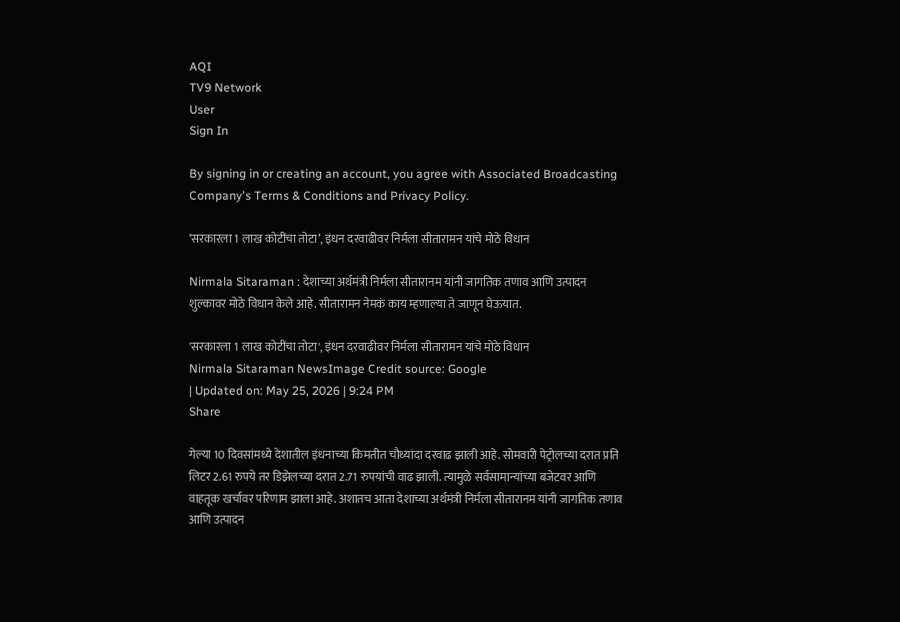AQI
TV9 Network
User
Sign In

By signing in or creating an account, you agree with Associated Broadcasting Company's Terms & Conditions and Privacy Policy.

‘सरकारला 1 लाख कोटींचा तोटा’, इंधन दरवाढीवर निर्मला सीतारामन यांचे मोठे विधान

Nirmala Sitaraman : देशाच्या अर्थमंत्री निर्मला सीतारानम यांनी जागतिक तणाव आणि उत्पादन शुल्कावर मोठे विधान केले आहे. सीतारामन नेमकं काय म्हणाल्या ते जाणून घेऊयात.

'सरकारला 1 लाख कोटींचा तोटा', इंधन दरवाढीवर निर्मला सीतारामन यांचे मोठे विधान
Nirmala Sitaraman NewsImage Credit source: Google
| Updated on: May 25, 2026 | 9:24 PM
Share

गेल्या 10 दिवसांमध्ये देशातील इंधनाच्या किमतीत चौथ्यांदा दरवाढ झाली आहे. सोमवारी पेट्रोलच्या दरात प्रति लिटर 2.61 रुपये तर डिझेलच्या दरात 2.71 रुपयांची वाढ झाली. त्यामुळे सर्वसामान्यांच्या बजेटवर आणि वाहतूक खर्चावर परिणाम झाला आहे. अशातच आता देशाच्या अर्थमंत्री निर्मला सीतारानम यांनी जागतिक तणाव आणि उत्पादन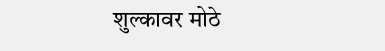शुल्कावर मोठे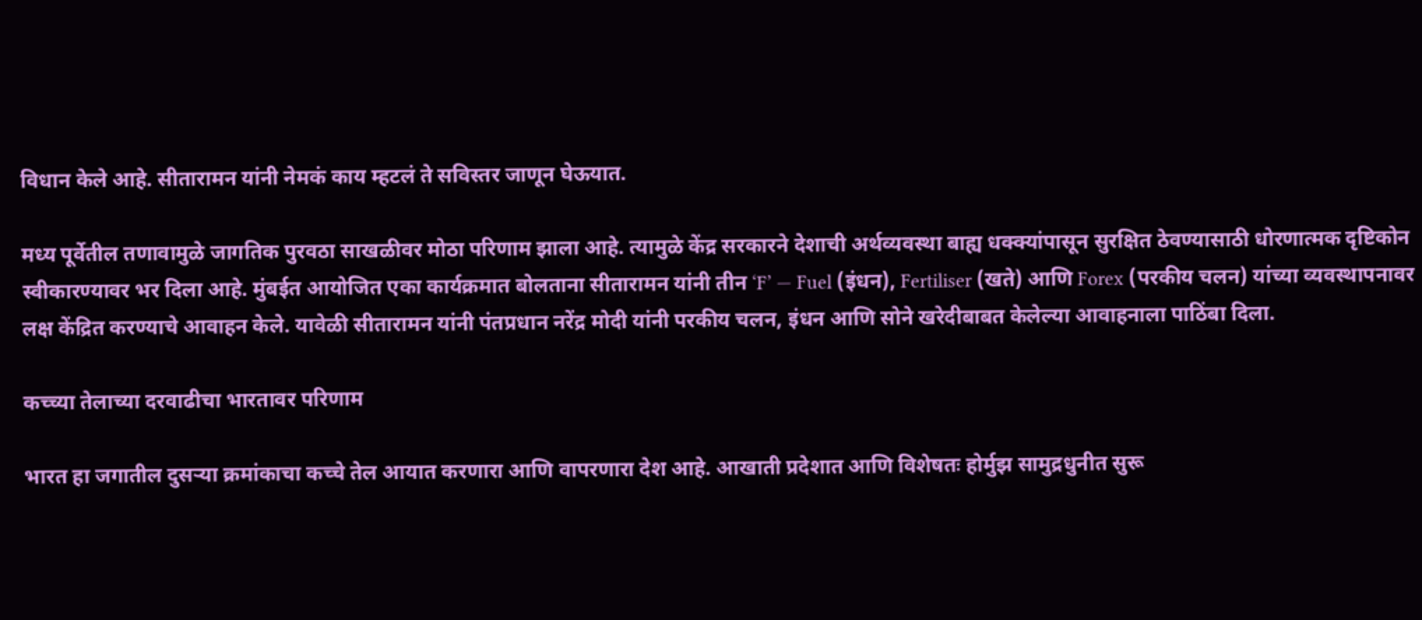विधान केले आहे. सीतारामन यांनी नेमकं काय म्हटलं ते सविस्तर जाणून घेऊयात.

मध्य पूर्वेतील तणावामुळे जागतिक पुरवठा साखळीवर मोठा परिणाम झाला आहे. त्यामुळे केंद्र सरकारने देशाची अर्थव्यवस्था बाह्य धक्क्यांपासून सुरक्षित ठेवण्यासाठी धोरणात्मक दृष्टिकोन स्वीकारण्यावर भर दिला आहे. मुंबईत आयोजित एका कार्यक्रमात बोलताना सीतारामन यांनी तीन ‘F’ — Fuel (इंधन), Fertiliser (खते) आणि Forex (परकीय चलन) यांच्या व्यवस्थापनावर लक्ष केंद्रित करण्याचे आवाहन केले. यावेळी सीतारामन यांनी पंतप्रधान नरेंद्र मोदी यांनी परकीय चलन, इंधन आणि सोने खरेदीबाबत केलेल्या आवाहनाला पाठिंबा दिला.

कच्च्या तेलाच्या दरवाढीचा भारतावर परिणाम

भारत हा जगातील दुसऱ्या क्रमांकाचा कच्चे तेल आयात करणारा आणि वापरणारा देश आहे. आखाती प्रदेशात आणि विशेषतः होर्मुझ सामुद्रधुनीत सुरू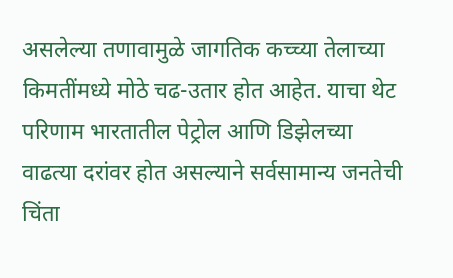असलेल्या तणावामुळे जागतिक कच्च्या तेलाच्या किमतींमध्ये मोठे चढ-उतार होत आहेत. याचा थेट परिणाम भारतातील पेट्रोल आणि डिझेलच्या वाढत्या दरांवर होत असल्याने सर्वसामान्य जनतेची चिंता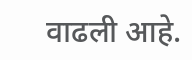वाढली आहे.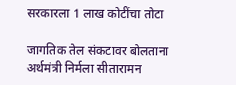सरकारला 1 लाख कोटींचा तोटा

जागतिक तेल संकटावर बोलताना अर्थमंत्री निर्मला सीतारामन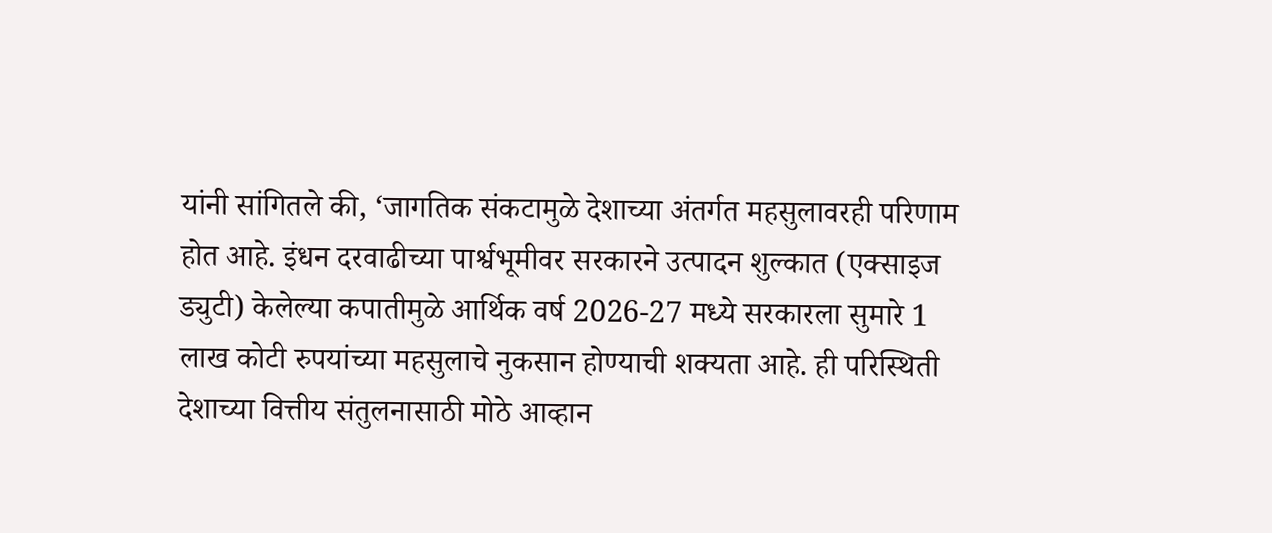यांनी सांगितले की, ‘जागतिक संकटामुळे देशाच्या अंतर्गत महसुलावरही परिणाम होत आहे. इंधन दरवाढीच्या पार्श्वभूमीवर सरकारने उत्पादन शुल्कात (एक्साइज ड्युटी) केलेल्या कपातीमुळे आर्थिक वर्ष 2026-27 मध्ये सरकारला सुमारे 1 लाख कोटी रुपयांच्या महसुलाचे नुकसान होण्याची शक्यता आहे. ही परिस्थिती देशाच्या वित्तीय संतुलनासाठी मोठे आव्हान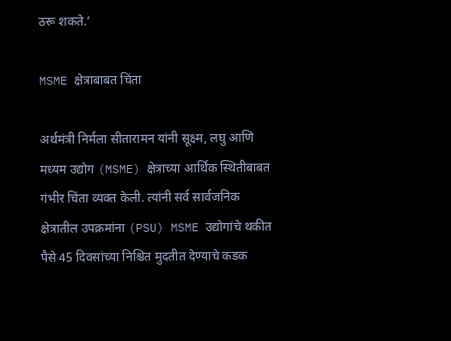ठरू शकते.’

MSME क्षेत्राबाबत चिंता

अर्थमंत्री निर्मला सीतारामन यांनी सूक्ष्म, लघु आणि मध्यम उद्योग (MSME) क्षेत्राच्या आर्थिक स्थितीबाबत गंभीर चिंता व्यक्त केली. त्यांनी सर्व सार्वजनिक क्षेत्रातील उपक्रमांना (PSU) MSME उद्योगांचे थकीत पैसे 45 दिवसांच्या निश्चित मुदतीत देण्याचे कडक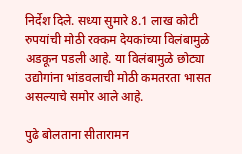निर्देश दिले. सध्या सुमारे 8.1 लाख कोटी रुपयांची मोठी रक्कम देयकांच्या विलंबामुळे अडकून पडली आहे. या विलंबामुळे छोट्या उद्योगांना भांडवलाची मोठी कमतरता भासत असल्याचे समोर आले आहे.

पुढे बोलताना सीतारामन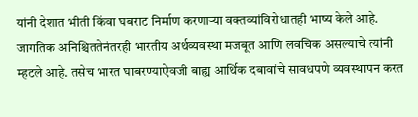यांनी देशात भीती किंवा घबराट निर्माण करणाऱ्या वक्तव्यांविरोधातही भाष्य केले आहे. जागतिक अनिश्चिततेनंतरही भारतीय अर्थव्यवस्था मजबूत आणि लवचिक असल्याचे त्यांनी म्हटले आहे. तसेच भारत घाबरण्याऐवजी बाह्य आर्थिक दबावांचे सावधपणे व्यवस्थापन करत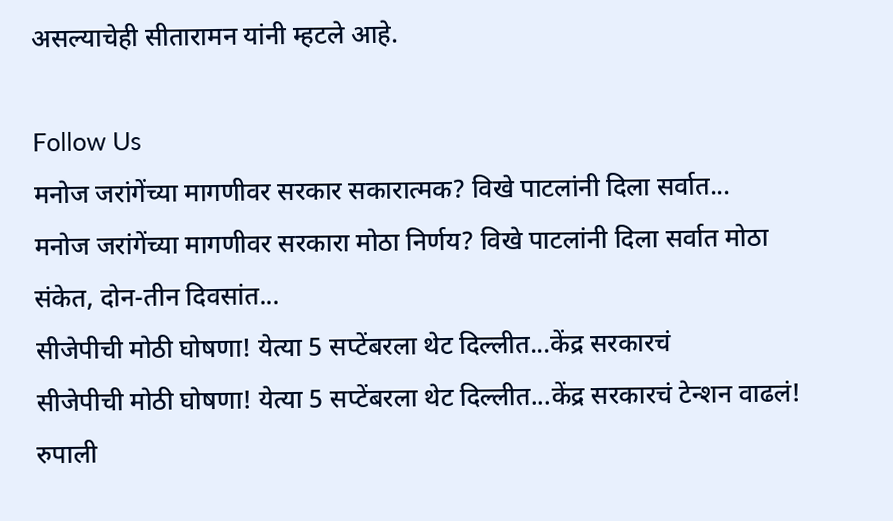असल्याचेही सीतारामन यांनी म्हटले आहे.

Follow Us
मनोज जरांगेंच्या मागणीवर सरकार सकारात्मक? विखे पाटलांनी दिला सर्वात...
मनोज जरांगेंच्या मागणीवर सरकारा मोठा निर्णय? विखे पाटलांनी दिला सर्वात मोठा संकेत, दोन-तीन दिवसांत...
सीजेपीची मोठी घोषणा! येत्या 5 सप्टेंबरला थेट दिल्लीत...केंद्र सरकारचं
सीजेपीची मोठी घोषणा! येत्या 5 सप्टेंबरला थेट दिल्लीत...केंद्र सरकारचं टेन्शन वाढलं!
रुपाली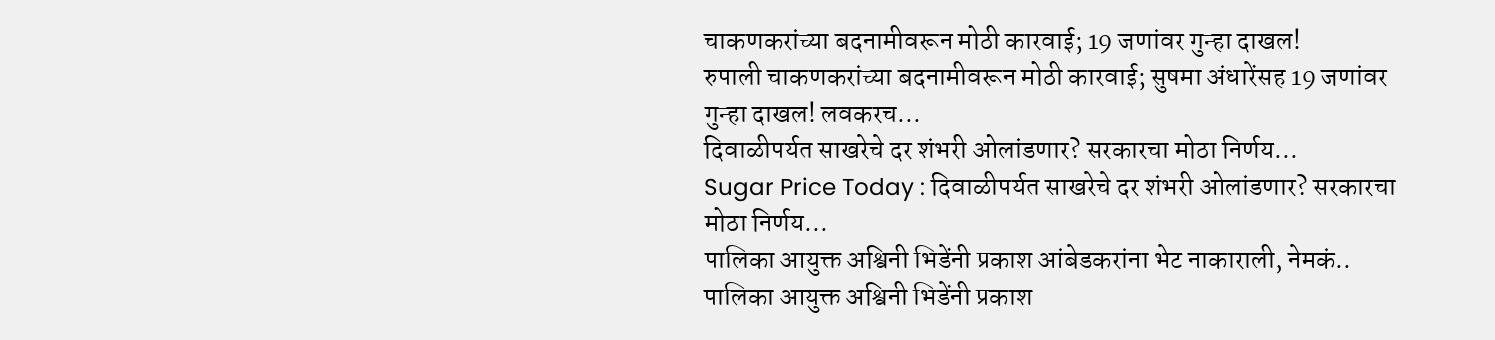चाकणकरांच्या बदनामीवरून मोठी कारवाई; 19 जणांवर गुन्हा दाखल!
रुपाली चाकणकरांच्या बदनामीवरून मोठी कारवाई; सुषमा अंधारेंसह 19 जणांवर गुन्हा दाखल! लवकरच...
दिवाळीपर्यत साखरेचे दर शंभरी ओलांडणार? सरकारचा मोठा निर्णय...
Sugar Price Today : दिवाळीपर्यत साखरेचे दर शंभरी ओलांडणार? सरकारचा मोठा निर्णय...
पालिका आयुक्त अश्विनी भिडेंनी प्रकाश आंबेडकरांना भेट नाकाराली, नेमकं..
पालिका आयुक्त अश्विनी भिडेंनी प्रकाश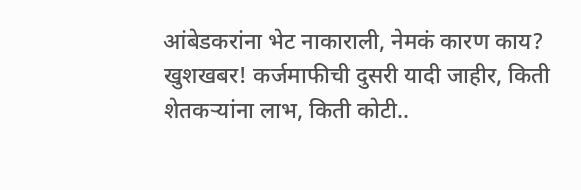आंबेडकरांना भेट नाकाराली, नेमकं कारण काय?
खुशखबर! कर्जमाफीची दुसरी यादी जाहीर, किती शेतकऱ्यांना लाभ, किती कोटी..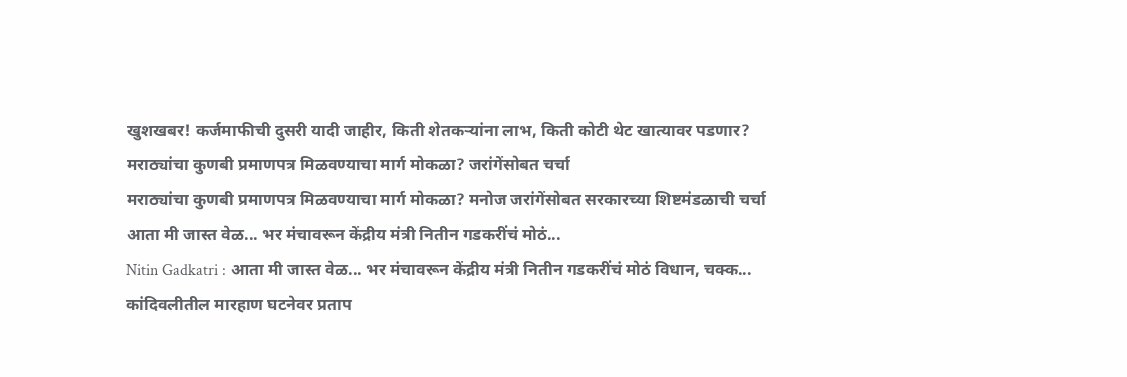खुशखबर! कर्जमाफीची दुसरी यादी जाहीर, किती शेतकऱ्यांना लाभ, किती कोटी थेट खात्यावर पडणार?
मराठ्यांचा कुणबी प्रमाणपत्र मिळवण्याचा मार्ग मोकळा? जरांगेंसोबत चर्चा
मराठ्यांचा कुणबी प्रमाणपत्र मिळवण्याचा मार्ग मोकळा? मनोज जरांगेंसोबत सरकारच्या शिष्टमंडळाची चर्चा
आता मी जास्त वेळ... भर मंचावरून केंद्रीय मंत्री नितीन गडकरींचं मोठं...
Nitin Gadkatri : आता मी जास्त वेळ... भर मंचावरून केंद्रीय मंत्री नितीन गडकरींचं मोठं विधान, चक्क...
कांदिवलीतील मारहाण घटनेवर प्रताप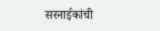सरनाईकांची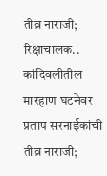तीव्र नाराजी; रिक्षाचालक..
कांदिवलीतील मारहाण घटनेवर प्रताप सरनाईकांची तीव्र नाराजी;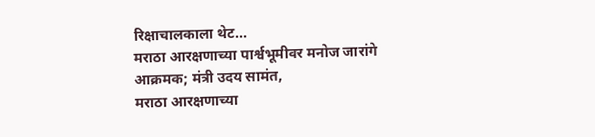रिक्षाचालकाला थेट...
मराठा आरक्षणाच्या पार्श्वभूमीवर मनोज जारांगे आक्रमक; मंत्री उदय सामंत,
मराठा आरक्षणाच्या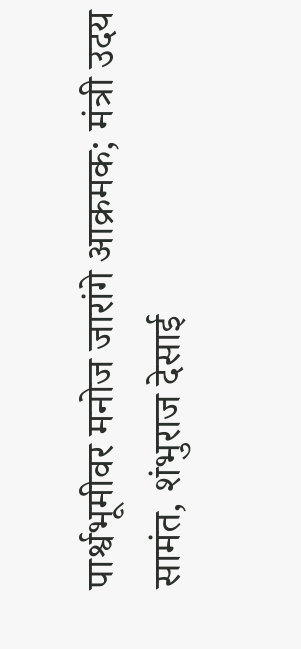पार्श्वभूमीवर मनोज जारांगे आक्रमक; मंत्री उदय सामंत, शंभुराज देसाई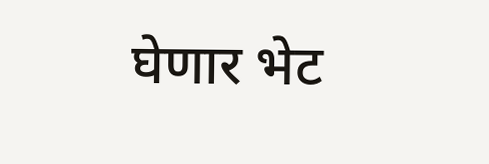घेणार भेट